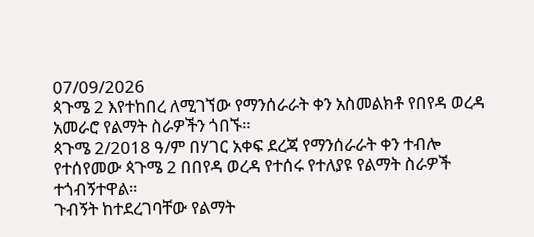07/09/2026
ጳጉሜ 2 እየተከበረ ለሚገኘው የማንሰራራት ቀን አስመልክቶ የበየዳ ወረዳ አመራሮ የልማት ስራዎችን ጎበኙ።
ጳጉሜ 2/2018 ዓ/ም በሃገር አቀፍ ደረጃ የማንሰራራት ቀን ተብሎ የተሰየመው ጳጉሜ 2 በበየዳ ወረዳ የተሰሩ የተለያዩ የልማት ስራዎች ተጎብኝተዋል።
ጉብኝት ከተደረገባቸው የልማት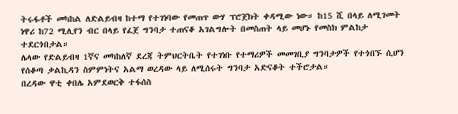ትሩፋቶች መካከል ለድልይብዛ ከተማ የተገነባው የመጠጥ ውሃ ፕሮጀክት ቀዳሚው ነው። ከ15 ሺ በላይ ለሚገመት ነዋሪ ከ72 ሚሊየን ብር በላይ የፈጀ ግንባታ ተጠናቆ አገልግሎት በመስጠት ላይ መሆኑ የመስክ ምልከታ ተደርጎበታል።
ሌላው የድልይብዛ 1ኛና መካከለኛ ደረጃ ትምህርትቤት የተገነቡ የተማሪዎች መመገቢያ ግንባታዎች የተጎበኙ ሲሆን የሰቆጣ ቃልኪዳን ስምምነትና አልማ ወረዳው ላይ ለሚሰሩት ግንባታ አድናቆት ተችሮታል።
በረዳው ዋቲ ቀበሌ አምደወርቅ ተፋሰስ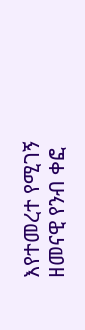እየተመረተ የሚገኝ ዘመናዊ የንብ ቀፎ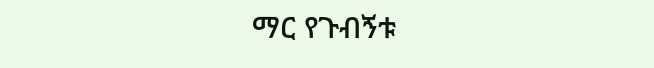ማር የጉብኝቱ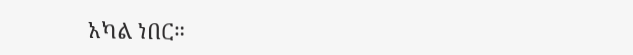አካል ነበር።